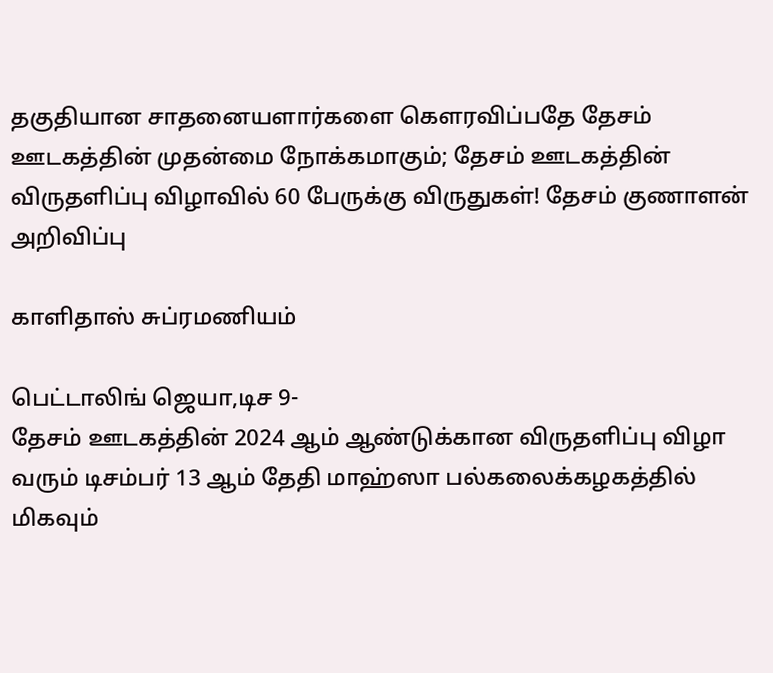தகுதியான சாதனையளார்களை கௌரவிப்பதே தேசம் ஊடகத்தின் முதன்மை நோக்கமாகும்; தேசம் ஊடகத்தின் விருதளிப்பு விழாவில் 60 பேருக்கு விருதுகள்! தேசம் குணாளன் அறிவிப்பு

காளிதாஸ் சுப்ரமணியம்

பெட்டாலிங் ஜெயா,டிச 9-
தேசம் ஊடகத்தின் 2024 ஆம் ஆண்டுக்கான விருதளிப்பு விழா வரும் டிசம்பர் 13 ஆம் தேதி மாஹ்ஸா பல்கலைக்கழகத்தில் மிகவும்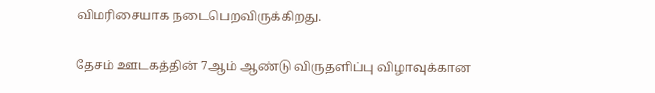விமரிசையாக நடைபெறவிருக்கிறது.

தேசம் ஊடகத்தின் 7ஆம் ஆண்டு விருதளிப்பு விழாவுக்கான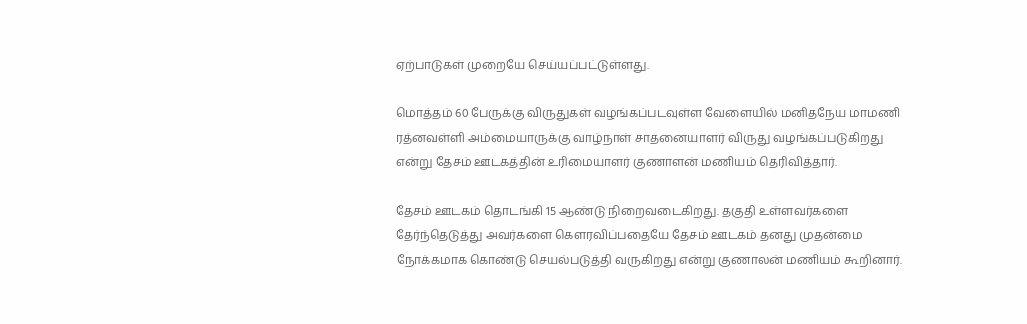ஏற்பாடுகள் முறையே செய்யப்பட்டுள்ளது.

மொத்தம் 60 பேருக்கு விருதுகள் வழங்கப்படவுள்ள வேளையில் மனிதநேய மாமணி ரத்னவள்ளி அம்மையாருக்கு வாழ்நாள் சாதனையாளர் விருது வழங்கப்படுகிறது என்று தேசம் ஊடகத்தின் உரிமையாளர் குணாளன் மணியம் தெரிவித்தார்.

தேசம் ஊடகம் தொடங்கி 15 ஆண்டு நிறைவடைகிறது. தகுதி உள்ளவர்களை தேர்ந்தெடுத்து அவர்களை கௌரவிப்பதையே தேசம் ஊடகம் தனது முதன்மை நோக்கமாக கொண்டு செயல்படுத்தி வருகிறது என்று குணாலன் மணியம் கூறினார்.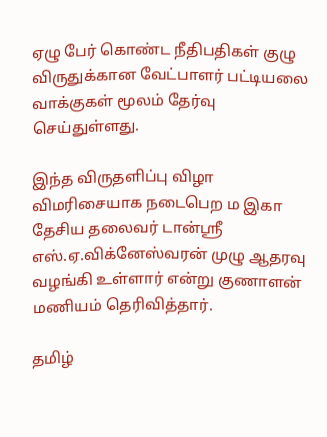ஏழு பேர் கொண்ட நீதிபதிகள் குழு விருதுக்கான வேட்பாளர் பட்டியலை வாக்குகள் மூலம் தேர்வு செய்துள்ளது.

இந்த விருதளிப்பு விழா விமரிசையாக நடைபெற ம இகா தேசிய தலைவர் டான்ஸ்ரீ எஸ்.ஏ.விக்னேஸ்வரன் முழு ஆதரவு வழங்கி உள்ளார் என்று குணாளன் மணியம் தெரிவித்தார்.

தமிழ்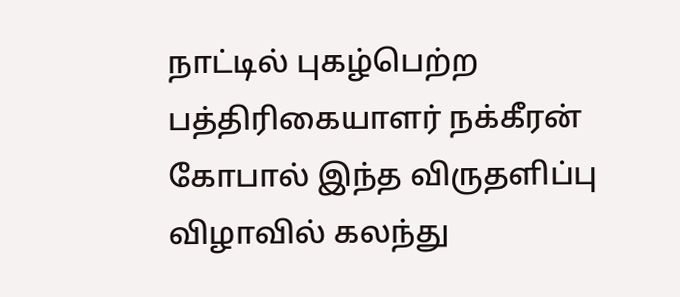நாட்டில் புகழ்பெற்ற பத்திரிகையாளர் நக்கீரன் கோபால் இந்த விருதளிப்பு விழாவில் கலந்து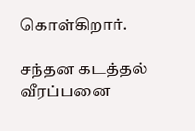கொள்கிறார்.

சந்தன கடத்தல் வீரப்பனை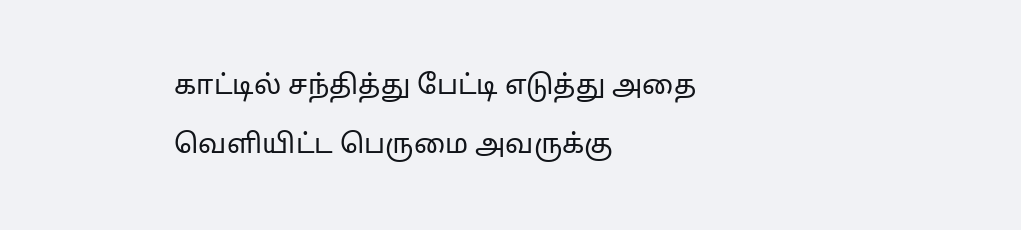காட்டில் சந்தித்து பேட்டி எடுத்து அதை வெளியிட்ட பெருமை அவருக்கு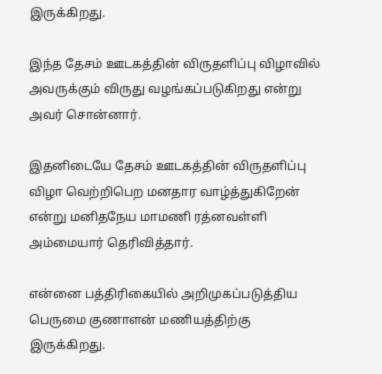இருக்கிறது.

இந்த தேசம் ஊடகத்தின் விருதளிப்பு விழாவில் அவருக்கும் விருது வழங்கப்படுகிறது என்று அவர் சொன்னார்.

இதனிடையே தேசம் ஊடகத்தின் விருதளிப்பு விழா வெற்றிபெற மனதார வாழ்த்துகிறேன் என்று மனிதநேய மாமணி ரத்னவள்ளி அம்மையார் தெரிவித்தார்.

என்னை பத்திரிகையில் அறிமுகப்படுத்திய பெருமை குணாளன் மணியத்திற்கு இருக்கிறது.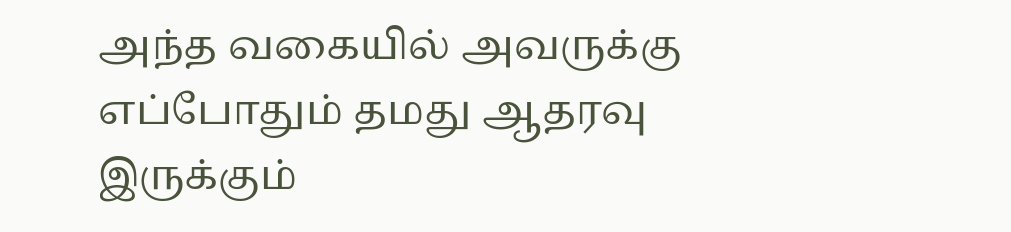அந்த வகையில் அவருக்கு எப்போதும் தமது ஆதரவு இருக்கும்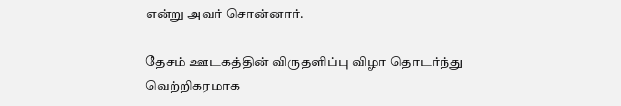என்று அவர் சொன்னார்.

தேசம் ஊடகத்தின் விருதளிப்பு விழா தொடர்ந்து வெற்றிகரமாக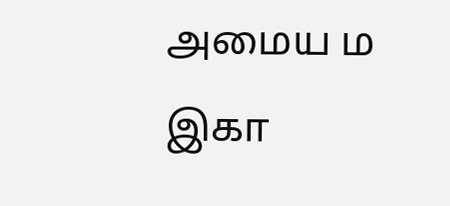அமைய ம இகா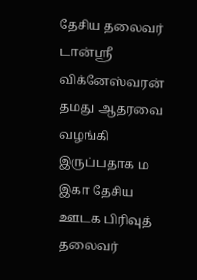தேசிய தலைவர் டான்ஸ்ரீ விக்னேஸ்வரன் தமது ஆதரவை வழங்கி இருப்பதாக ம இகா தேசிய ஊடக பிரிவுத் தலைவர்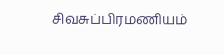சிவசுப்பிரமணியம்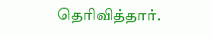தெரிவித்தார்.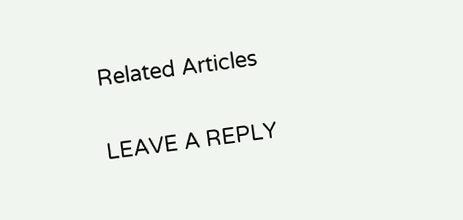Related Articles

LEAVE A REPLY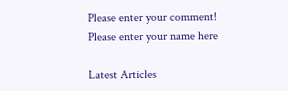Please enter your comment!
Please enter your name here

Latest Articles